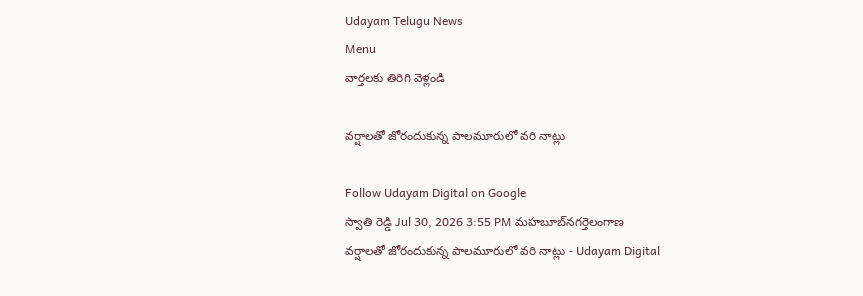Udayam Telugu News
Menu
వార్తలకు తిరిగి వెళ్లండి

వర్షాలతో జోరందుకున్న పాలమూరులో వరి నాట్లు

Follow Udayam Digital on Google
స్వాతి రెడ్డి Jul 30, 2026 3:55 PM మహబూబ్‌నగర్తెలంగాణ
వర్షాలతో జోరందుకున్న పాలమూరులో వరి నాట్లు - Udayam Digital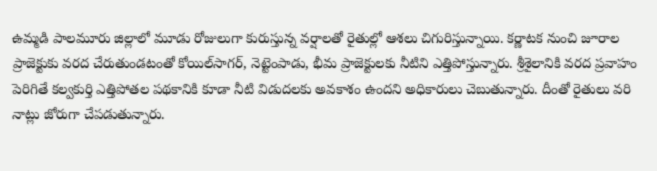ఉమ్మడి పాలమూరు జిల్లాలో మూడు రోజులుగా కురుస్తున్న వర్షాలతో రైతుల్లో ఆశలు చిగురిస్తున్నాయి. కర్ణాటక నుంచి జూరాల ప్రాజెక్టుకు వరద చేరుతుండటంతో కోయిల్‌సాగర్, నెట్టెంపాడు, భీమ ప్రాజెక్టులకు నీటిని ఎత్తిపోస్తున్నారు. శ్రీశైలానికి వరద ప్రవాహం పెరిగితే కల్వకుర్తి ఎత్తిపోతల పథకానికి కూడా నీటి విడుదలకు అవకాశం ఉందని అధికారులు చెబుతున్నారు. దీంతో రైతులు వరి నాట్లు జోరుగా చేపడుతున్నారు.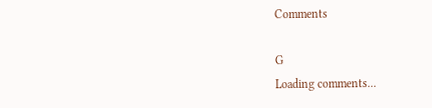Comments

G
Loading comments...